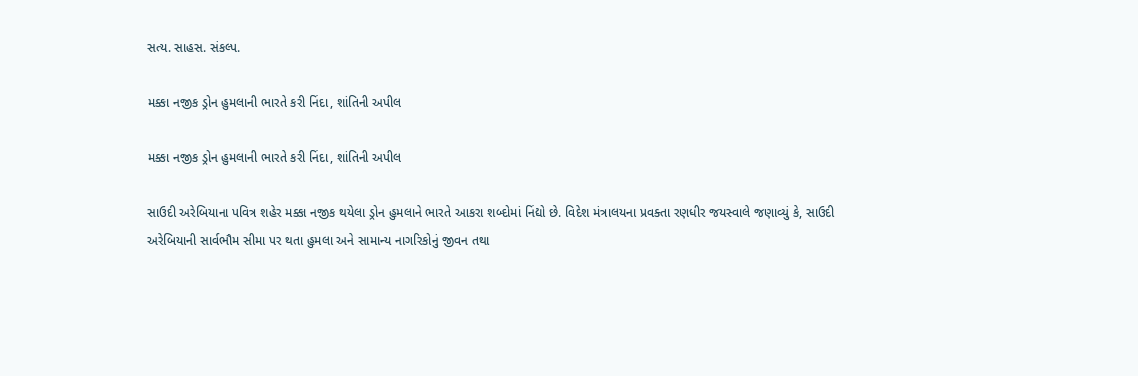સત્ય. સાહસ. સંકલ્પ.

મક્કા નજીક ડ્રોન હુમલાની ભારતે કરી નિંદા, શાંતિની અપીલ

મક્કા નજીક ડ્રોન હુમલાની ભારતે કરી નિંદા, શાંતિની અપીલ

સાઉદી અરેબિયાના પવિત્ર શહેર મક્કા નજીક થયેલા ડ્રોન હુમલાને ભારતે આકરા શબ્દોમાં નિંદ્યો છે. વિદેશ મંત્રાલયના પ્રવક્તા રણધીર જયસ્વાલે જણાવ્યું કે, સાઉદી અરેબિયાની સાર્વભૌમ સીમા પર થતા હુમલા અને સામાન્ય નાગરિકોનું જીવન તથા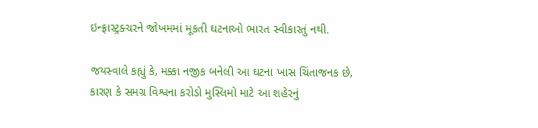ઇન્ફ્રાસ્ટ્રક્ચરને જોખમમાં મૂકતી ઘટનાઓ ભારત સ્વીકારતું નથી.

જયસ્વાલે કહ્યું કે, મક્કા નજીક બનેલી આ ઘટના ખાસ ચિંતાજનક છે, કારણ કે સમગ્ર વિશ્વના કરોડો મુસ્લિમો માટે આ શહેરનું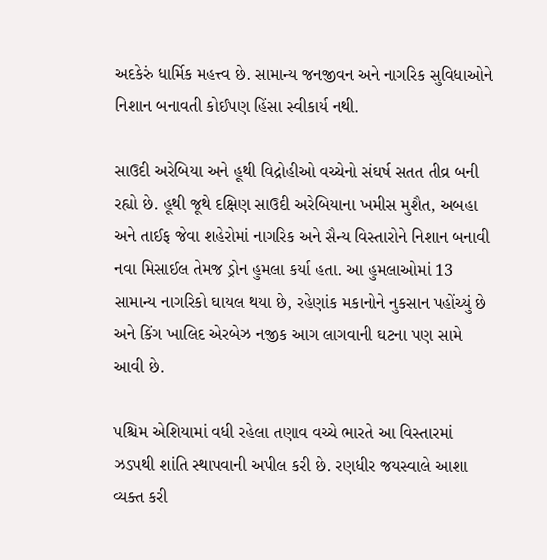અદકેરું ધાર્મિક મહત્ત્વ છે. સામાન્ય જનજીવન અને નાગરિક સુવિધાઓને નિશાન બનાવતી કોઈપણ હિંસા સ્વીકાર્ય નથી.

સાઉદી અરેબિયા અને હૂથી વિદ્રોહીઓ વચ્ચેનો સંઘર્ષ સતત તીવ્ર બની રહ્યો છે. હૂથી જૂથે દક્ષિણ સાઉદી અરેબિયાના ખમીસ મુશૈત, અબહા અને તાઈફ જેવા શહેરોમાં નાગરિક અને સૈન્ય વિસ્તારોને નિશાન બનાવી નવા મિસાઈલ તેમજ ડ્રોન હુમલા કર્યા હતા. આ હુમલાઓમાં 13 સામાન્ય નાગરિકો ઘાયલ થયા છે, રહેણાંક મકાનોને નુકસાન પહોંચ્યું છે અને કિંગ ખાલિદ એરબેઝ નજીક આગ લાગવાની ઘટના પણ સામે આવી છે.

પશ્ચિમ એશિયામાં વધી રહેલા તણાવ વચ્ચે ભારતે આ વિસ્તારમાં ઝડપથી શાંતિ સ્થાપવાની અપીલ કરી છે. રણધીર જયસ્વાલે આશા વ્યક્ત કરી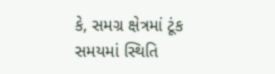કે, સમગ્ર ક્ષેત્રમાં ટૂંક સમયમાં સ્થિતિ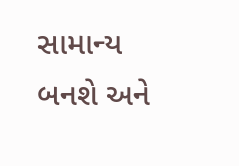સામાન્ય બનશે અને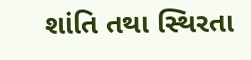શાંતિ તથા સ્થિરતા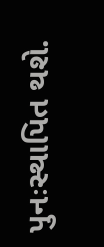પુનઃસ્થાપિત થશે.